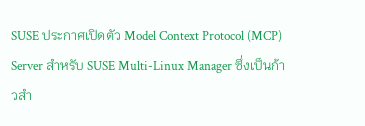SUSE ประกาศเปิดตัว Model Context Protocol (MCP) Server สำหรับ SUSE Multi-Linux Manager ซึ่งเป็นก้าวสำ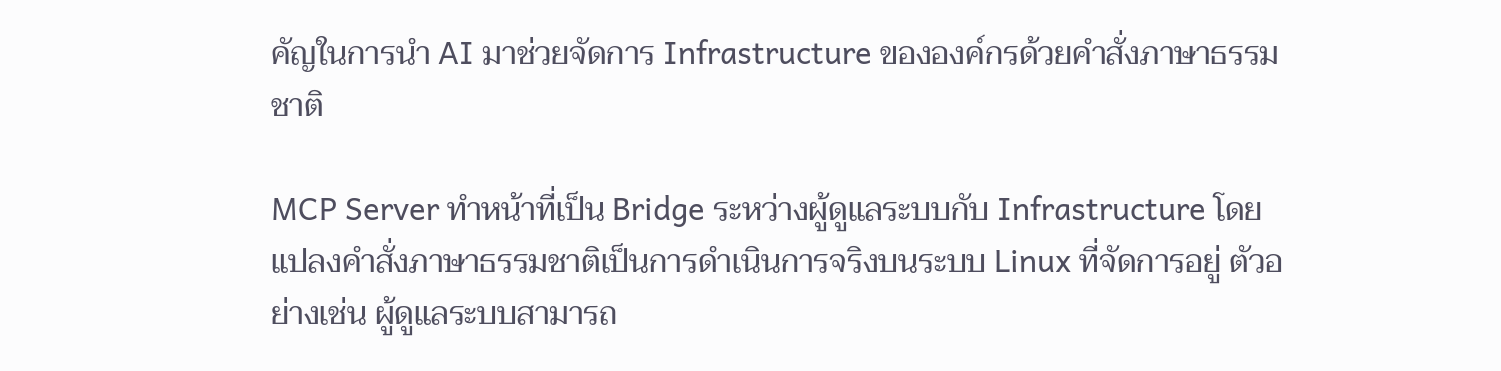คัญในการนำ AI มาช่วยจัดการ Infrastructure ขององค์กรด้วยคำสั่งภาษาธรรมชาติ

MCP Server ทำหน้าที่เป็น Bridge ระหว่างผู้ดูแลระบบกับ Infrastructure โดยแปลงคำสั่งภาษาธรรมชาติเป็นการดำเนินการจริงบนระบบ Linux ที่จัดการอยู่ ตัวอย่างเช่น ผู้ดูแลระบบสามารถ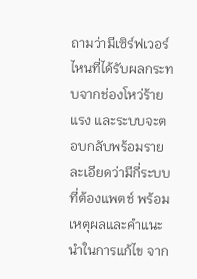ถามว่ามีเซิร์ฟเวอร์ไหนที่ได้รับผลกระทบจากช่องโหว่ร้ายแรง และระบบจะตอบกลับพร้อมรายละเอียดว่ามีกี่ระบบที่ต้องแพตช์ พร้อมเหตุผลและคำแนะนำในการแก้ไข จาก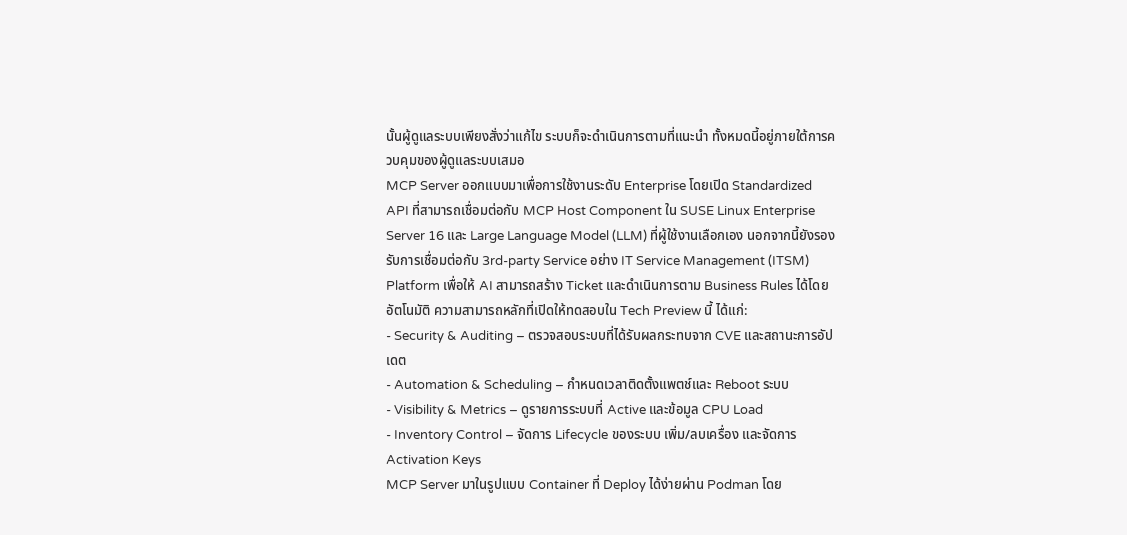นั้นผู้ดูแลระบบเพียงสั่งว่าแก้ไข ระบบก็จะดำเนินการตามที่แนะนำ ทั้งหมดนี้อยู่ภายใต้การควบคุมของผู้ดูแลระบบเสมอ
MCP Server ออกแบบมาเพื่อการใช้งานระดับ Enterprise โดยเปิด Standardized API ที่สามารถเชื่อมต่อกับ MCP Host Component ใน SUSE Linux Enterprise Server 16 และ Large Language Model (LLM) ที่ผู้ใช้งานเลือกเอง นอกจากนี้ยังรองรับการเชื่อมต่อกับ 3rd-party Service อย่าง IT Service Management (ITSM) Platform เพื่อให้ AI สามารถสร้าง Ticket และดำเนินการตาม Business Rules ได้โดยอัตโนมัติ ความสามารถหลักที่เปิดให้ทดสอบใน Tech Preview นี้ ได้แก่:
- Security & Auditing – ตรวจสอบระบบที่ได้รับผลกระทบจาก CVE และสถานะการอัปเดต
- Automation & Scheduling – กำหนดเวลาติดตั้งแพตช์และ Reboot ระบบ
- Visibility & Metrics – ดูรายการระบบที่ Active และข้อมูล CPU Load
- Inventory Control – จัดการ Lifecycle ของระบบ เพิ่ม/ลบเครื่อง และจัดการ Activation Keys
MCP Server มาในรูปแบบ Container ที่ Deploy ได้ง่ายผ่าน Podman โดย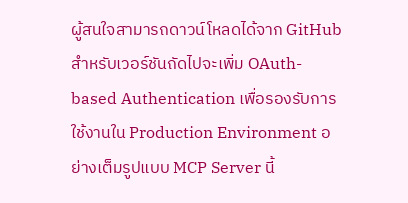ผู้สนใจสามารถดาวน์โหลดได้จาก GitHub สำหรับเวอร์ชันถัดไปจะเพิ่ม OAuth-based Authentication เพื่อรองรับการใช้งานใน Production Environment อย่างเต็มรูปแบบ MCP Server นี้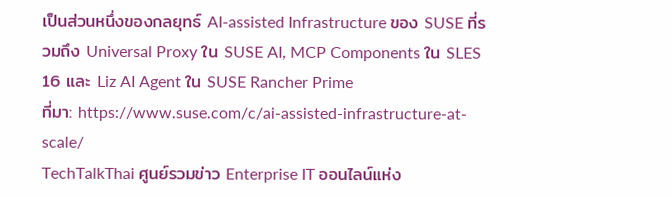เป็นส่วนหนึ่งของกลยุทธ์ AI-assisted Infrastructure ของ SUSE ที่รวมถึง Universal Proxy ใน SUSE AI, MCP Components ใน SLES 16 และ Liz AI Agent ใน SUSE Rancher Prime
ที่มา: https://www.suse.com/c/ai-assisted-infrastructure-at-scale/
TechTalkThai ศูนย์รวมข่าว Enterprise IT ออนไลน์แห่ง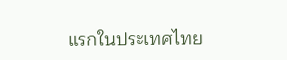แรกในประเทศไทย